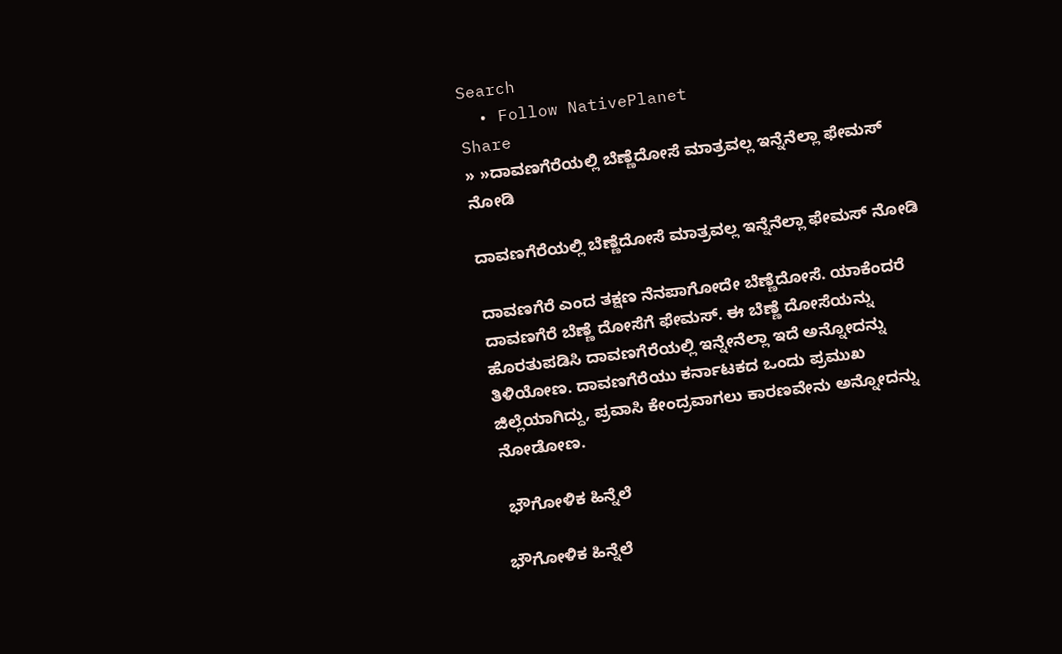Search
  • Follow NativePlanet
Share
» »ದಾವಣಗೆರೆಯಲ್ಲಿ ಬೆಣ್ಣೆದೋಸೆ ಮಾತ್ರವಲ್ಲ ಇನ್ನೆನೆಲ್ಲಾ ಫೇಮಸ್ ನೋಡಿ

ದಾವಣಗೆರೆಯಲ್ಲಿ ಬೆಣ್ಣೆದೋಸೆ ಮಾತ್ರವಲ್ಲ ಇನ್ನೆನೆಲ್ಲಾ ಫೇಮಸ್ ನೋಡಿ

ದಾವಣಗೆರೆ ಎಂದ ತಕ್ಷಣ ನೆನಪಾಗೋದೇ ಬೆಣ್ಣೆದೋಸೆ. ಯಾಕೆಂದರೆ ದಾವಣಗೆರೆ ಬೆಣ್ಣೆ ದೋಸೆಗೆ ಫೇಮಸ್. ಈ ಬೆಣ್ಣೆ ದೋಸೆಯನ್ನು ಹೊರತುಪಡಿಸಿ ದಾವಣಗೆರೆಯಲ್ಲಿ ಇನ್ನೇನೆಲ್ಲಾ ಇದೆ ಅನ್ನೋದನ್ನು ತಿಳಿಯೋಣ. ದಾವಣಗೆರೆಯು ಕರ್ನಾಟಕದ ಒಂದು ಪ್ರಮುಖ ಜಿಲ್ಲೆಯಾಗಿದ್ದು, ಪ್ರವಾಸಿ ಕೇಂದ್ರವಾಗಲು ಕಾರಣವೇನು ಅನ್ನೋದನ್ನು ನೋಡೋಣ.

 ಭೌಗೋಳಿಕ ಹಿನ್ನೆಲೆ

ಭೌಗೋಳಿಕ ಹಿನ್ನೆಲೆ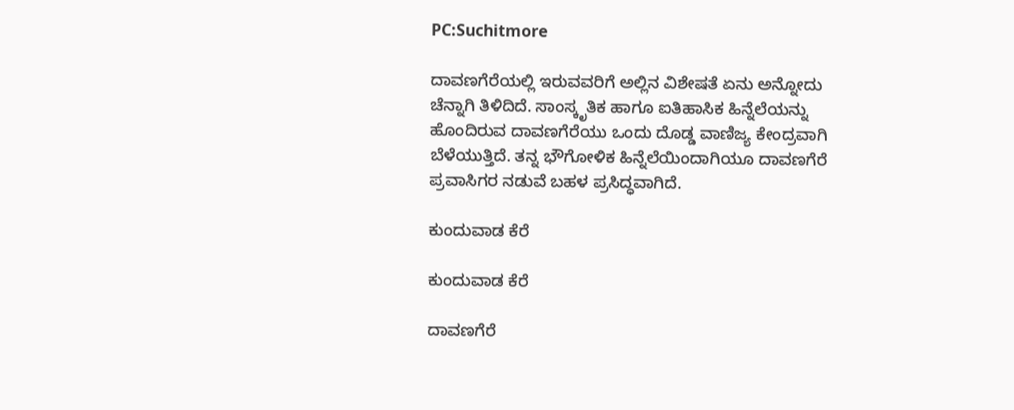PC:Suchitmore

ದಾವಣಗೆರೆಯಲ್ಲಿ ಇರುವವರಿಗೆ ಅಲ್ಲಿನ ವಿಶೇಷತೆ ಏನು ಅನ್ನೋದು ಚೆನ್ನಾಗಿ ತಿಳಿದಿದೆ. ಸಾಂಸ್ಕೃತಿಕ ಹಾಗೂ ಐತಿಹಾಸಿಕ ಹಿನ್ನೆಲೆಯನ್ನು ಹೊಂದಿರುವ ದಾವಣಗೆರೆಯು ಒಂದು ದೊಡ್ಡ ವಾಣಿಜ್ಯ ಕೇಂದ್ರವಾಗಿ ಬೆಳೆಯುತ್ತಿದೆ. ತನ್ನ ಭೌಗೋಳಿಕ ಹಿನ್ನೆಲೆಯಿಂದಾಗಿಯೂ ದಾವಣಗೆರೆ ಪ್ರವಾಸಿಗರ ನಡುವೆ ಬಹಳ ಪ್ರಸಿದ್ಧವಾಗಿದೆ.

ಕುಂದುವಾಡ ಕೆರೆ

ಕುಂದುವಾಡ ಕೆರೆ

ದಾವಣಗೆರೆ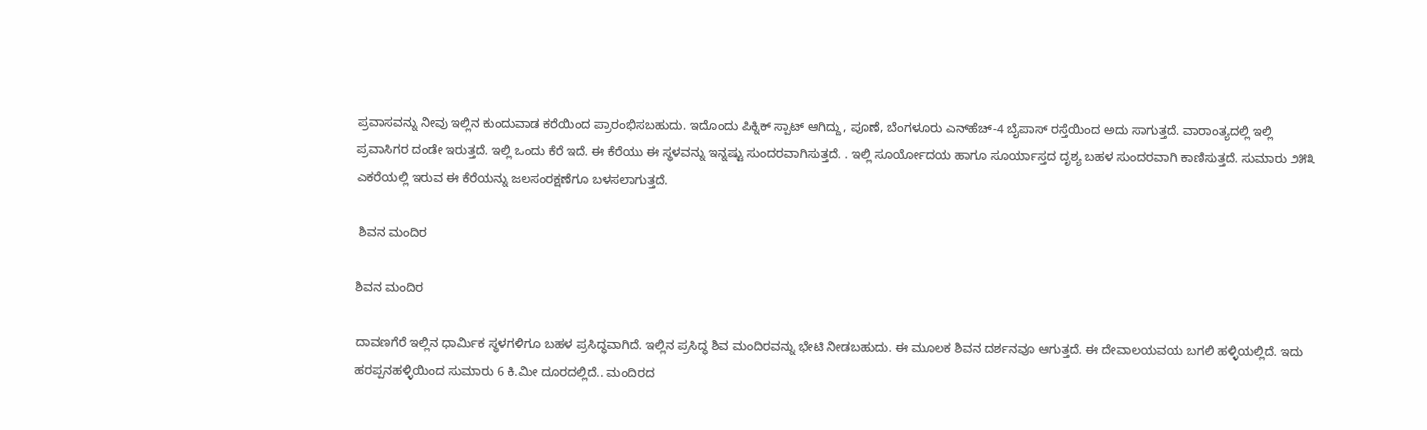ಪ್ರವಾಸವನ್ನು ನೀವು ಇಲ್ಲಿನ ಕುಂದುವಾಡ ಕರೆಯಿಂದ ಪ್ರಾರಂಭಿಸಬಹುದು. ಇದೊಂದು ಪಿಕ್ನಿಕ್ ಸ್ಪಾಟ್ ಆಗಿದ್ದು, ಪೂಣೆ, ಬೆಂಗಳೂರು ಎನ್‌ಹೆಚ್-4 ಬೈಪಾಸ್‌ ರಸ್ತೆಯಿಂದ ಅದು ಸಾಗುತ್ತದೆ. ವಾರಾಂತ್ಯದಲ್ಲಿ ಇಲ್ಲಿ ಪ್ರವಾಸಿಗರ ದಂಡೇ ಇರುತ್ತದೆ. ಇಲ್ಲಿ ಒಂದು ಕೆರೆ ಇದೆ. ಈ ಕೆರೆಯು ಈ ಸ್ಥಳವನ್ನು ಇನ್ನಷ್ಟು ಸುಂದರವಾಗಿಸುತ್ತದೆ. . ಇಲ್ಲಿ ಸೂರ್ಯೋದಯ ಹಾಗೂ ಸೂರ್ಯಾಸ್ತದ ದೃಶ್ಯ ಬಹಳ ಸುಂದರವಾಗಿ ಕಾಣಿಸುತ್ತದೆ. ಸುಮಾರು ೨೫೩ ಎಕರೆಯಲ್ಲಿ ಇರುವ ಈ ಕೆರೆಯನ್ನು ಜಲಸಂರಕ್ಷಣೆಗೂ ಬಳಸಲಾಗುತ್ತದೆ.

 ಶಿವನ ಮಂದಿರ

ಶಿವನ ಮಂದಿರ

ದಾವಣಗೆರೆ ಇಲ್ಲಿನ ಧಾರ್ಮಿಕ ಸ್ಥಳಗಳಿಗೂ ಬಹಳ ಪ್ರಸಿದ್ಧವಾಗಿದೆ. ಇಲ್ಲಿನ ಪ್ರಸಿದ್ಧ ಶಿವ ಮಂದಿರವನ್ನು ಭೇಟಿ ನೀಡಬಹುದು. ಈ ಮೂಲಕ ಶಿವನ ದರ್ಶನವೂ ಆಗುತ್ತದೆ. ಈ ದೇವಾಲಯವಯ ಬಗಲಿ ಹಳ್ಳಿಯಲ್ಲಿದೆ. ಇದು ಹರಪ್ಪನಹಳ್ಳಿಯಿಂದ ಸುಮಾರು 6 ಕಿ.ಮೀ ದೂರದಲ್ಲಿದೆ.. ಮಂದಿರದ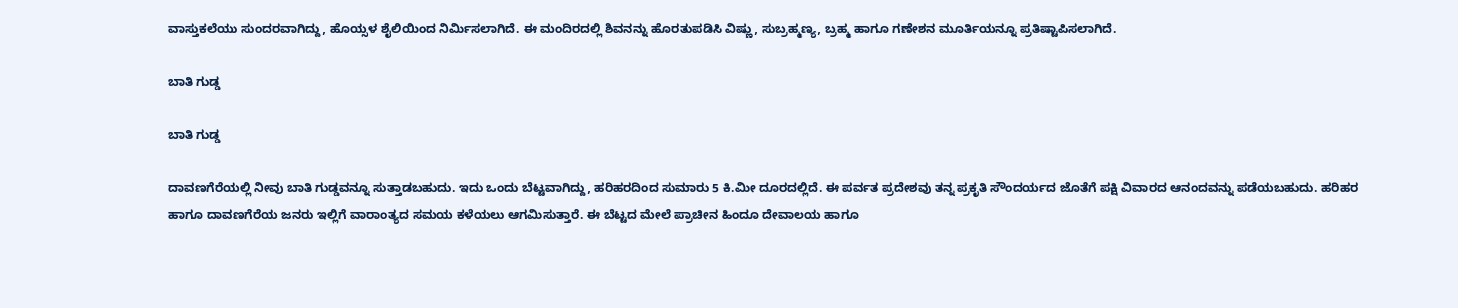ವಾಸ್ತುಕಲೆಯು ಸುಂದರವಾಗಿದ್ದು, ಹೊಯ್ಸಳ ಶೈಲಿಯಿಂದ ನಿರ್ಮಿಸಲಾಗಿದೆ. ಈ ಮಂದಿರದಲ್ಲಿ ಶಿವನನ್ನು ಹೊರತುಪಡಿಸಿ ವಿಷ್ಣು, ಸುಬ್ರಹ್ಮಣ್ಯ, ಬ್ರಹ್ಮ ಹಾಗೂ ಗಣೇಶನ ಮೂರ್ತಿಯನ್ನೂ ಪ್ರತಿಷ್ಟಾಪಿಸಲಾಗಿದೆ.

ಬಾತಿ ಗುಡ್ಡ

ಬಾತಿ ಗುಡ್ಡ

ದಾವಣಗೆರೆಯಲ್ಲಿ ನೀವು ಬಾತಿ ಗುಡ್ಡವನ್ನೂ ಸುತ್ತಾಡಬಹುದು. ಇದು ಒಂದು ಬೆಟ್ಟವಾಗಿದ್ದು, ಹರಿಹರದಿಂದ ಸುಮಾರು 5 ಕಿ.ಮೀ ದೂರದಲ್ಲಿದೆ. ಈ ಪರ್ವತ ಪ್ರದೇಶವು ತನ್ನ ಪ್ರಕೃತಿ ಸೌಂದರ್ಯದ ಜೊತೆಗೆ ಪಕ್ಷಿ ವಿವಾರದ ಆನಂದವನ್ನು ಪಡೆಯಬಹುದು. ಹರಿಹರ ಹಾಗೂ ದಾವಣಗೆರೆಯ ಜನರು ಇಲ್ಲಿಗೆ ವಾರಾಂತ್ಯದ ಸಮಯ ಕಳೆಯಲು ಆಗಮಿಸುತ್ತಾರೆ. ಈ ಬೆಟ್ಟದ ಮೇಲೆ ಪ್ರಾಚೀನ ಹಿಂದೂ ದೇವಾಲಯ ಹಾಗೂ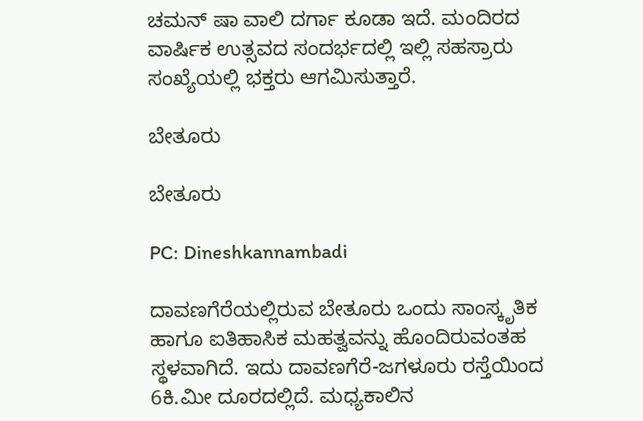ಚಮನ್ ಷಾ ವಾಲಿ ದರ್ಗಾ ಕೂಡಾ ಇದೆ. ಮಂದಿರದ ವಾರ್ಷಿಕ ಉತ್ಸವದ ಸಂದರ್ಭದಲ್ಲಿ ಇಲ್ಲಿ ಸಹಸ್ರಾರು ಸಂಖ್ಯೆಯಲ್ಲಿ ಭಕ್ತರು ಆಗಮಿಸುತ್ತಾರೆ.

ಬೇತೂರು

ಬೇತೂರು

PC: Dineshkannambadi

ದಾವಣಗೆರೆಯಲ್ಲಿರುವ ಬೇತೂರು ಒಂದು ಸಾಂಸ್ಕೃತಿಕ ಹಾಗೂ ಐತಿಹಾಸಿಕ ಮಹತ್ವವನ್ನು ಹೊಂದಿರುವಂತಹ ಸ್ಥಳವಾಗಿದೆ. ಇದು ದಾವಣಗೆರೆ-ಜಗಳೂರು ರಸ್ತೆಯಿಂದ 6ಕಿ.ಮೀ ದೂರದಲ್ಲಿದೆ. ಮಧ್ಯಕಾಲಿನ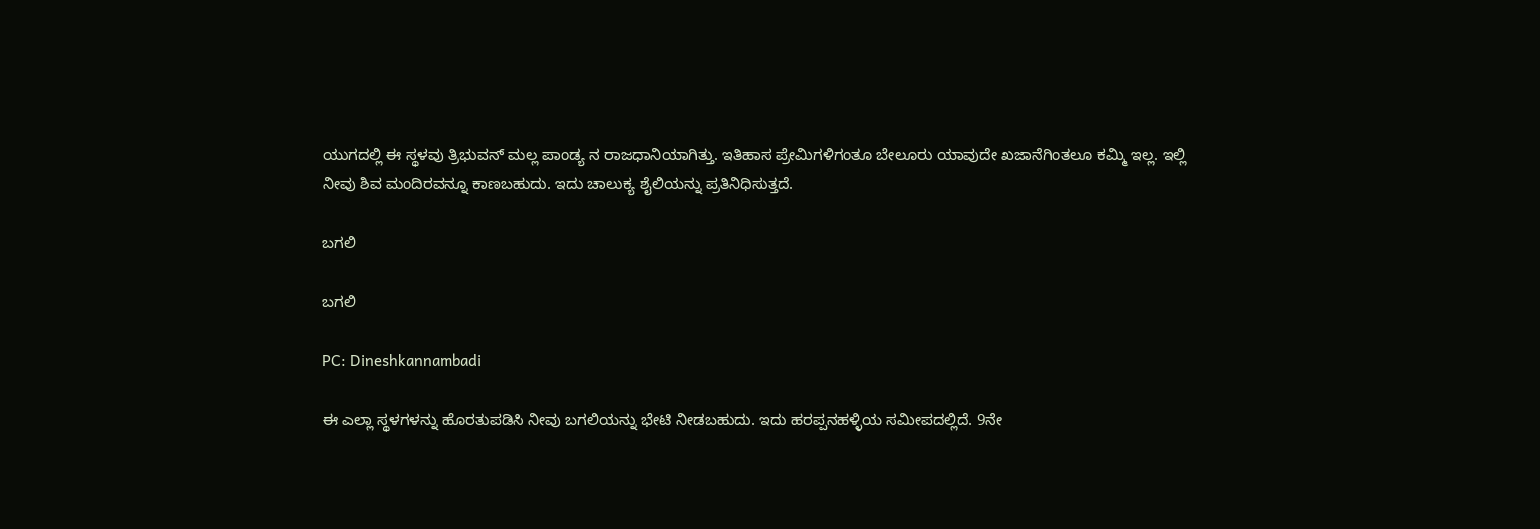ಯುಗದಲ್ಲಿ ಈ ಸ್ಥಳವು ತ್ರಿಭುವನ್ ಮಲ್ಲ ಪಾಂಡ್ಯ ನ ರಾಜಧಾನಿಯಾಗಿತ್ತು. ಇತಿಹಾಸ ಪ್ರೇಮಿಗಳಿಗಂತೂ ಬೇಲೂರು ಯಾವುದೇ ಖಜಾನೆಗಿಂತಲೂ ಕಮ್ಮಿ ಇಲ್ಲ. ಇಲ್ಲಿ ನೀವು ಶಿವ ಮಂದಿರವನ್ನೂ ಕಾಣಬಹುದು. ಇದು ಚಾಲುಕ್ಯ ಶೈಲಿಯನ್ನು ಪ್ರತಿನಿಧಿಸುತ್ತದೆ.

ಬಗಲಿ

ಬಗಲಿ

PC: Dineshkannambadi

ಈ ಎಲ್ಲಾ ಸ್ಥಳಗಳನ್ನು ಹೊರತುಪಡಿಸಿ ನೀವು ಬಗಲಿಯನ್ನು ಭೇಟಿ ನೀಡಬಹುದು. ಇದು ಹರಪ್ಪನಹಳ್ಳಿಯ ಸಮೀಪದಲ್ಲಿದೆ. 9ನೇ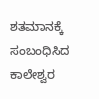ಶತಮಾನಕ್ಕೆ ಸಂಬಂಧಿಸಿದ ಕಾಲೇಶ್ವರ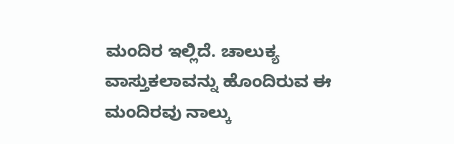ಮಂದಿರ ಇಲ್ಲಿದೆ. ಚಾಲುಕ್ಯ ವಾಸ್ತುಕಲಾವನ್ನು ಹೊಂದಿರುವ ಈ ಮಂದಿರವು ನಾಲ್ಕು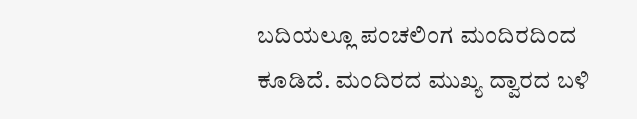ಬದಿಯಲ್ಲೂ ಪಂಚಲಿಂಗ ಮಂದಿರದಿಂದ ಕೂಡಿದೆ. ಮಂದಿರದ ಮುಖ್ಯ ದ್ವಾರದ ಬಳಿ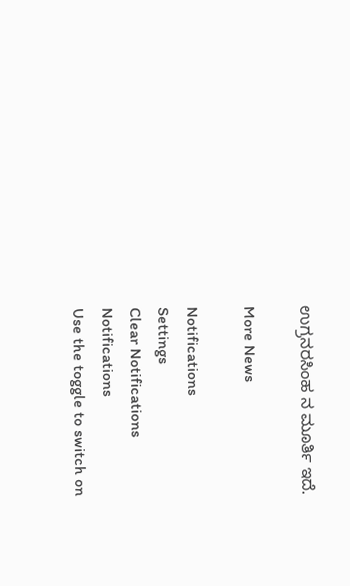ಉಗ್ರನರಸಿಂಹ ನ ಮೂರ್ತಿ ಇದೆ.

More News

Notifications
Settings
Clear Notifications
Notifications
Use the toggle to switch on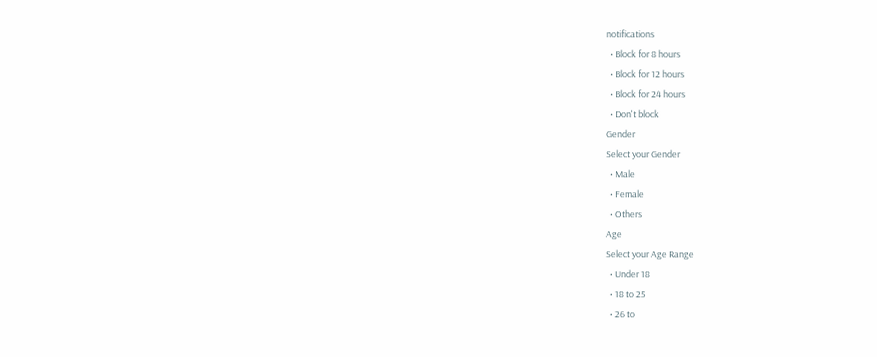notifications
  • Block for 8 hours
  • Block for 12 hours
  • Block for 24 hours
  • Don't block
Gender
Select your Gender
  • Male
  • Female
  • Others
Age
Select your Age Range
  • Under 18
  • 18 to 25
  • 26 to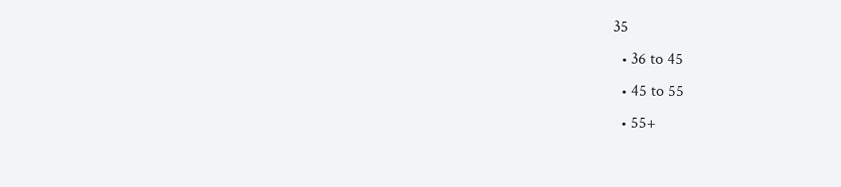35
  • 36 to 45
  • 45 to 55
  • 55+